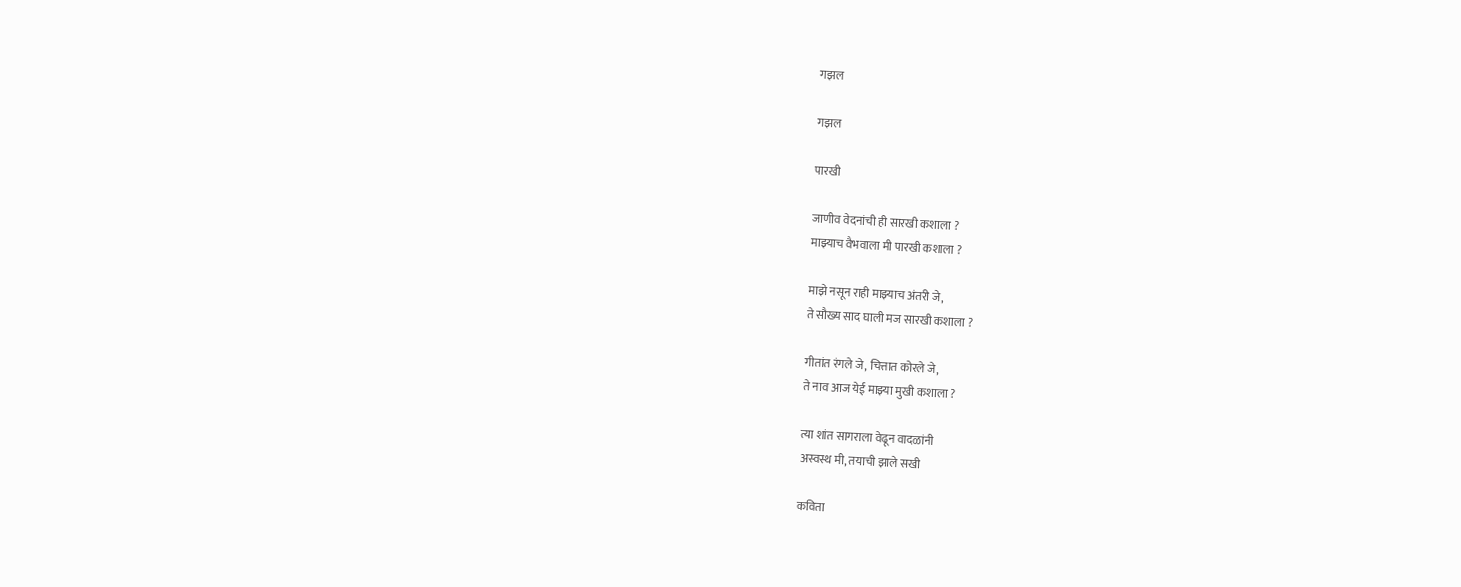गझल

गझल

पारखी

जाणीव वेदनांची ही सारखी कशाला ?
माझ्याच वैभवाला मी पारखी कशाला ?

माझे नसून राही माझ्याच अंतरी जे,
ते सौख्य साद घाली मज सारखी कशाला ?

गीतांत रंगले जे, चित्तात कोरले जे,
ते नाव आज येई माझ्या मुखी कशाला ?

त्या शांत सागराला वेढून वादळांनी
अस्वस्थ मी, तयाची झाले सखी

कविता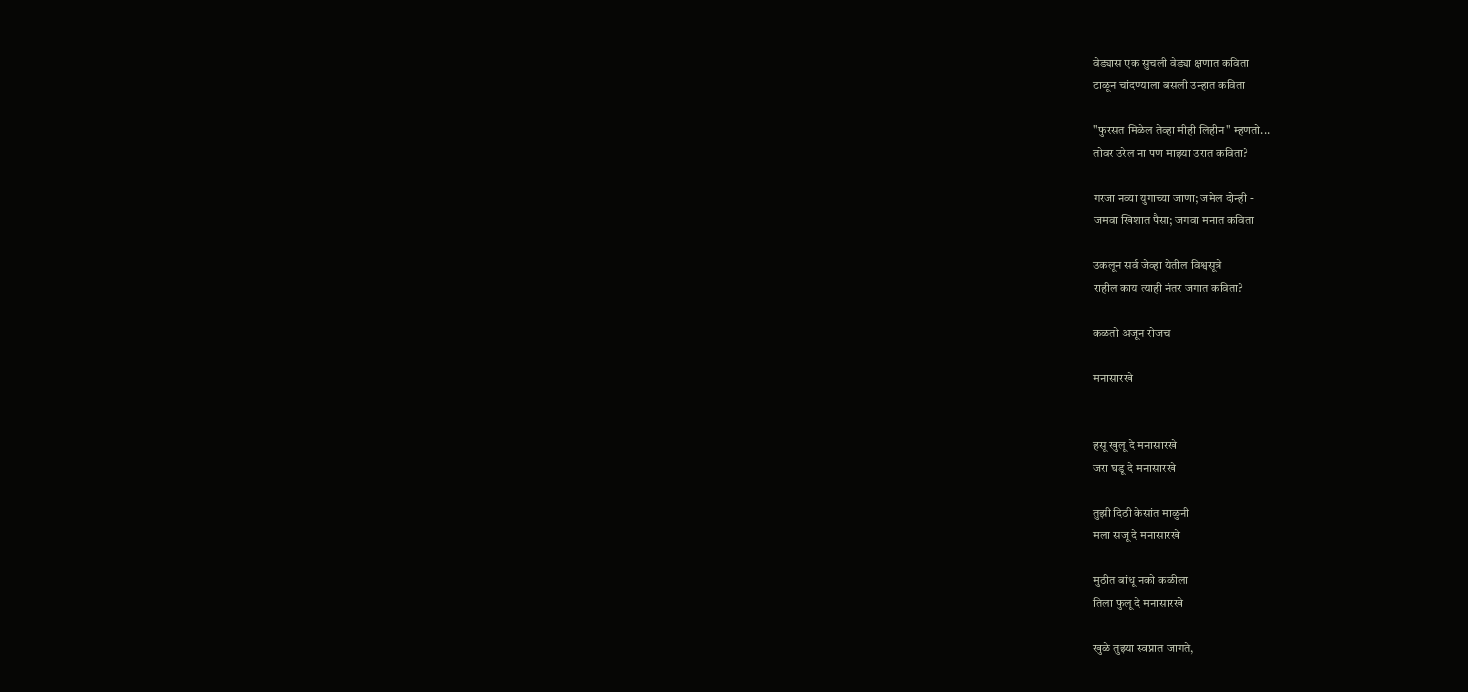वेड्यास एक सुचली वेड्या क्षणात कविता
टाळून चांदण्याला बसली उन्हात कविता

"फुरसत मिळेल तेव्हा मीही लिहीन" म्हणतो...
तोवर उरेल ना पण माझ्या उरात कविता?

गरजा नव्या युगाच्या जाणा; जमेल दोन्ही -
जमवा खिशात पैसा; जगवा मनात कविता

उकलून सर्व जेव्हा येतील विश्वसूत्रे
राहील काय त्याही नंतर जगात कविता?

कळतो अजून रोजच

मनासारखे


हसू खुलू दे मनासारखे
जरा घडू दे मनासारखे

तुझी दिठी केसांत माळुनी
मला सजू दे मनासारखे

मुठीत बांधू नको कळीला
तिला फुलू दे मनासारखे

खुळे तुझ्या स्वप्नात जागते,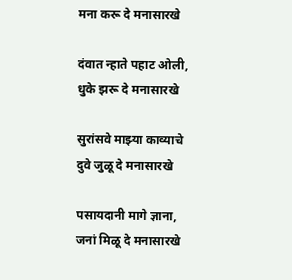मना करू दे मनासारखे

दंवात न्हाते पहाट ओली,
धुके झरू दे मनासारखे

सुरांसवे माझ्या काव्याचे
दुवे जुळू दे मनासारखे

पसायदानी मागे ज्ञाना,
जनां मिळू दे मनासारखे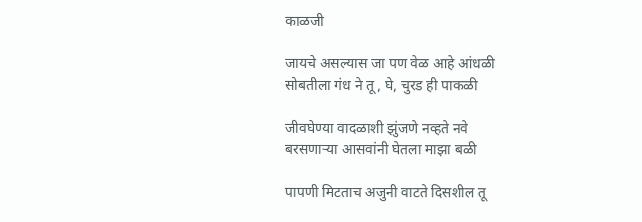काळजी

जायचे असल्यास जा पण वेळ आहे आंधळी
सोबतीला गंध ने तू, घे, चुरड ही पाकळी

जीवघेण्या वादळाशी झुंजणे नव्हते नवे
बरसणार्‍या आसवांनी घेतला माझा बळी

पापणी मिटताच अजुनी वाटते दिसशील तू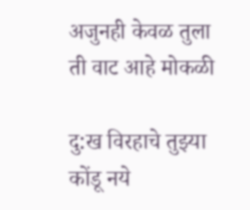अजुनही केवळ तुला ती वाट आहे मोकळी

दु:ख विरहाचे तुझ्या कोंडू नये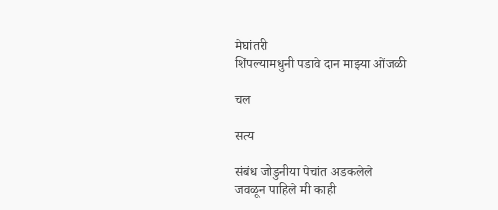मेघांतरी
शिंपल्यामधुनी पडावे दान माझ्या ओंजळी

चल

सत्य

संबंध जोडुनीया पेचांत अडकलेले
जवळून पाहिले मी काही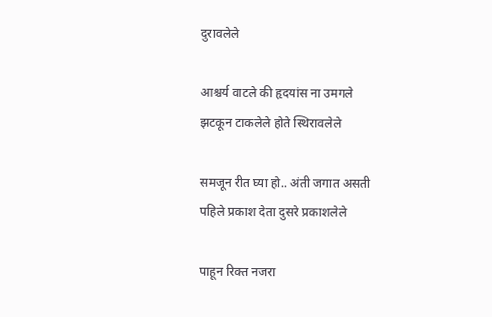दुरावलेले

आश्चर्य वाटले की हृदयांस ना उमगले
झटकून टाकलेले होते स्थिरावलेले

समजून रीत घ्या हो.. अंती जगात असती
पहिले प्रकाश देता दुसरे प्रकाशलेले

पाहून रिक्त नजरा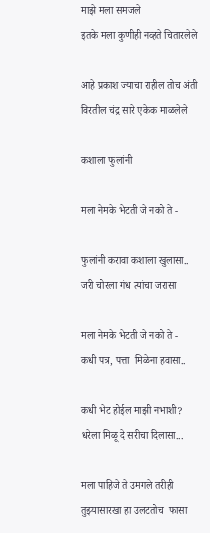माझे मला समजले
इतके मला कुणीही नव्हते चितारलेले

आहे प्रकाश ज्याचा राहील तोच अंती
विरतील चंद्र सारे एकेक माळलेले

कशाला फुलांनी

मला नेमके भेटती जे नको ते -

फुलांनी करावा कशाला खुलासा..
जरी चोरला गंध त्यांचा जरासा

मला नेमके भेटती जे नको ते -
कधी पत्र, पत्ता  मिळेना हवासा..

कधी भेट होईल माझी नभाशी?
धरेला मिळू दे सरीचा दिलासा...

मला पाहिजे ते उमगले तरीही
तुझ्यासारखा हा उलटतोच  फासा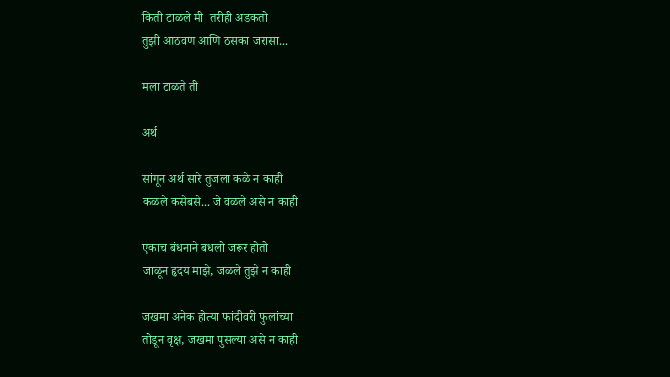किती टाळले मी  तरीही अडकतो
तुझी आठवण आणि ठसका जरासा...

मला टाळते ती

अर्थ

सांगून अर्थ सारे तुजला कळे न काही
कळले कसेबसे... जे वळले असे न काही

एकाच बंधनाने बधलो जरूर होतो
जाळून हृदय माझे, जळले तुझे न काही

जखमा अनेक होत्या फांदीवरी फुलांच्या
तोडून वृक्ष, जखमा पुसल्या असे न काही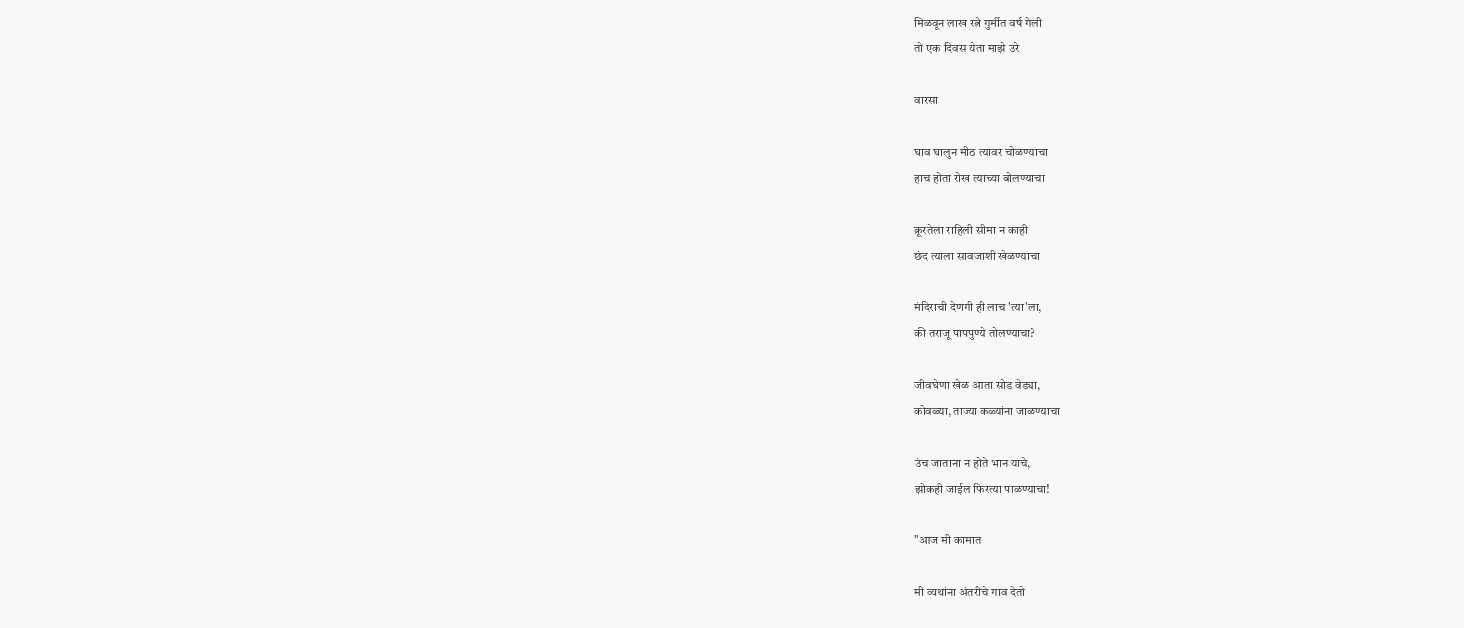मिळवून लाख रत्ने गुर्मीत वर्ष गेली
तो एक दिवस येता माझे उरे

वारसा

घाव घालुन मीठ त्यावर चोळण्याचा
हाच होता रोख त्याच्या बोलण्याचा

क्रूरतेला राहिली सीमा न काही
छंद त्याला सावजाशी खेळण्याचा

मंदिराची देणगी ही लाच 'त्या'ला,
की तराजू पापपुण्ये तोलण्याचा?

जीवघेणा खेळ आता सोड वेड्या,
कोवळ्या, ताज्या कळ्यांना जाळण्याचा

उंच जाताना न होते भान याचे,
झोकही जाईल फिरत्या पाळण्याचा!

"आज मी कामात

मी व्यथांना अंतरीचे गाव देतो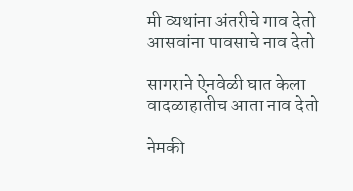मी व्यथांना अंतरीचे गाव देतो
आसवांना पावसाचे नाव देतो

सागराने ऐनवेळी घात केला
वादळाहातीच आता नाव देतो

नेमकी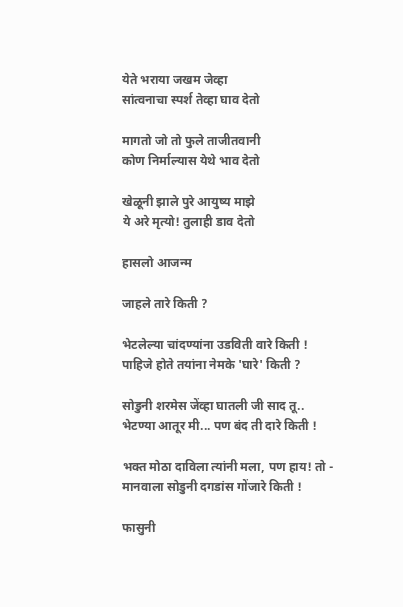येते भराया जखम जेव्हा
सांत्वनाचा स्पर्श तेव्हा घाव देतो

मागतो जो तो फुले ताजीतवानी
कोण निर्माल्यास येथे भाव देतो

खेळूनी झाले पुरे आयुष्य माझे
ये अरे मृत्यो! तुलाही डाव देतो

हासलो आजन्म

जाहले तारे किती ?

भेटलेल्या चांदण्यांना उडविती वारे किती !
पाहिजे होते तयांना नेमके 'घारे' किती ?

सोडुनी शरमेस जेंव्हा घातली जी साद तू..
भेटण्या आतूर मी... पण बंद ती दारे किती !

भक्त मोठा दाविला त्यांनी मला, पण हाय! तो -
मानवाला सोडुनी दगडांस गोंजारे किती !

फासुनी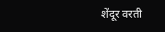शेंदूर वरती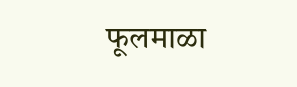फूलमाळा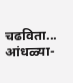चढविता...
आंधळ्या-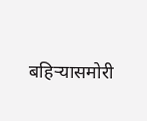बहिर्‍यासमोरी